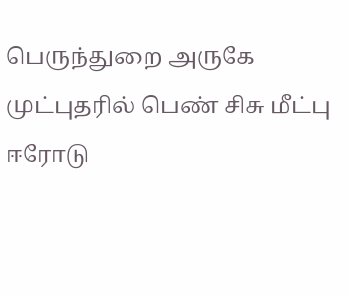பெருந்துறை அருகே முட்புதரில் பெண் சிசு மீட்பு
ஈரோடு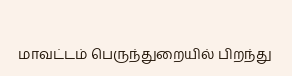மாவட்டம் பெருந்துறையில் பிறந்து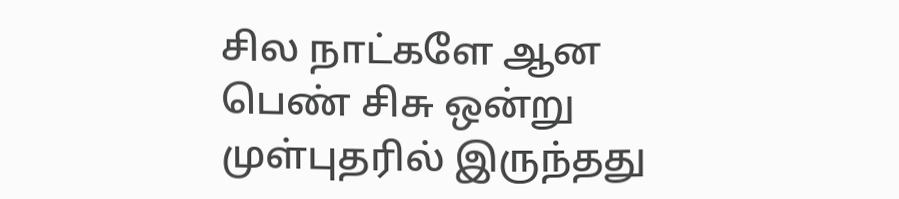சில நாட்களே ஆன பெண் சிசு ஒன்று முள்புதரில் இருந்தது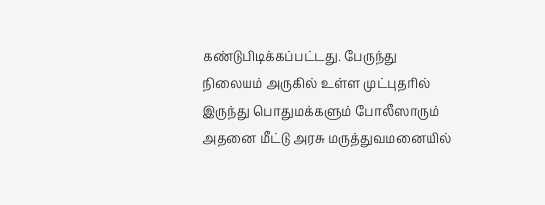கண்டுபிடிக்கப்பட்டது. பேருந்து நிலையம் அருகில் உள்ள முட்புதரில் இருந்து பொதுமக்களும் போலீஸாரும் அதனை மீட்டு அரசு மருத்துவமனையில்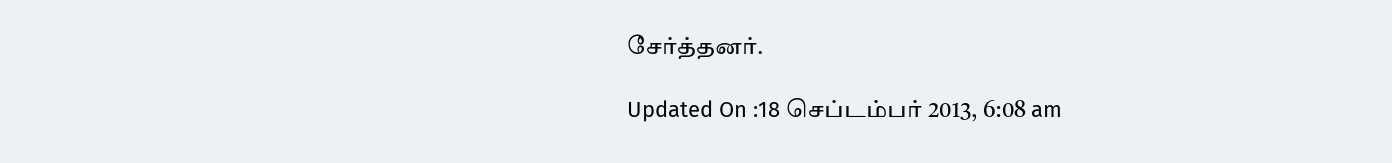சேர்த்தனர்.

Updated On :18 செப்டம்பர் 2013, 6:08 am